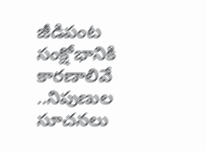జీడిపంట సంక్షోభానికి కారణాలివే ..నిపుణుల సూచనలు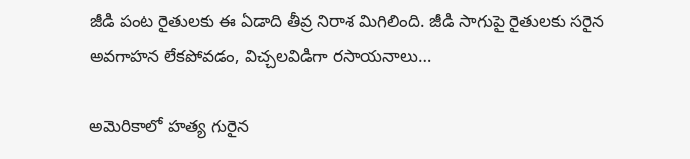జీడి పంట రైతులకు ఈ ఏడాది తీవ్ర నిరాశ మిగిలింది. జీడి సాగుపై రైతులకు సరైన అవగాహన లేకపోవడం, విచ్చలవిడిగా రసాయనాలు…

అమెరికాలో హత్య గురైన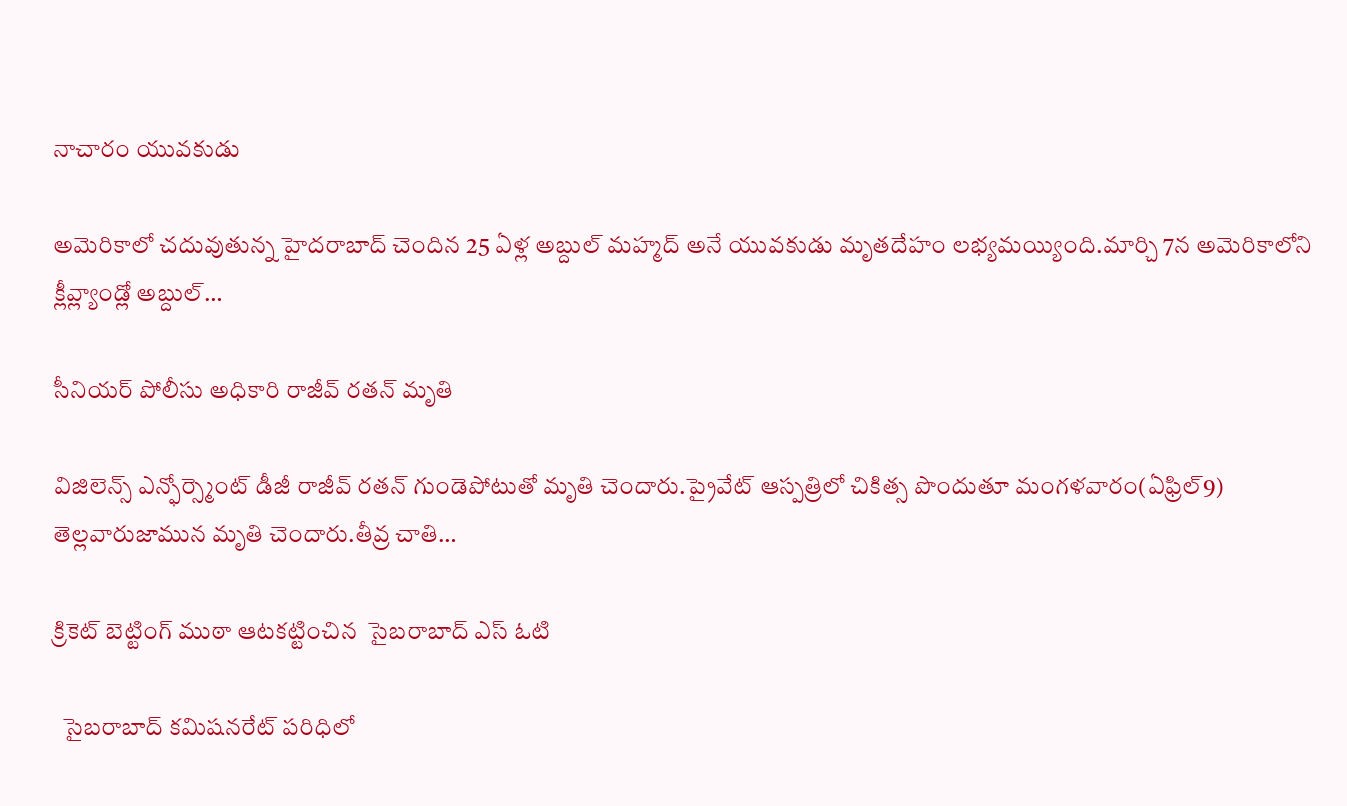నాచారం యువకుడు

అమెరికాలో చదువుతున్న హైదరాబాద్ చెందిన 25 ఏళ్ల అబ్దుల్ మహ్మద్ అనే యువకుడు మృతదేహం లభ్యమయ్యింది.మార్చి 7న అమెరికాలోని క్లీవ్ల్యాండ్లో అబ్దుల్…

సీనియర్ పోలీసు అధికారి రాజీవ్ రతన్ మృతి

విజిలెన్స్‌ ఎన్ఫోర్స్మెంట్ డీజీ రాజీవ్ రతన్ గుండెపోటుతో మృతి చెందారు.ప్రైవేట్‌ ఆస్పత్రిలో చికిత్స పొందుతూ మంగళవారం(ఏఫ్రిల్9) తెల్లవారుజామున మృతి చెందారు.తీవ్ర చాతి…

క్రికెట్ బెట్టింగ్ ముఠా ఆటకట్టించిన  సైబరాబాద్ ఎస్ ఓటి

  సైబరాబాద్ కమిషనరేట్ పరిధిలో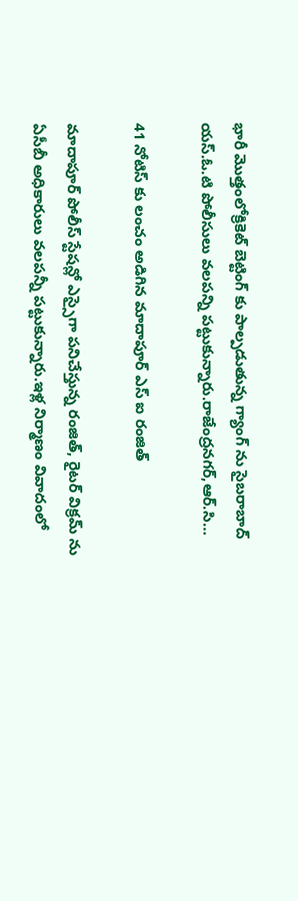భారీ మొత్తంలోక్రికెట్ బెట్టింగ్ కు పాల్పడుతున్న గ్యాంగ్ ను సైబరాబాద్ యస్.ఓ.టి పోలీసులు వలపన్ని పట్టుకున్నారు.రాజేంద్రనగర్,ఆర్.సి…

41 నోటిస్ కు లంచం అడిగిన మాదాపూర్ ఎస్ ఐ రంజిత్

మాదాపూర్ పోలీస్ స్టేషన్లో ఎస్సైగా పనిచేస్తున్న రంజిత్, రైటర్ విక్రమ్ ను ఏసీబీ అధికారులు వలపన్నీ పట్టుకున్నారు.ఇళ్ల నిర్మాణం వివాదంలో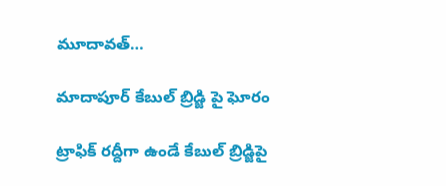మూదావత్…

మాదాపూర్ కేబుల్ బ్రిడ్జి పై ఘోరం

ట్రాఫిక్ రద్దీగా ఉండే కేబుల్ బ్రిడ్జిపై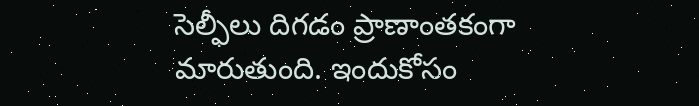సెల్ఫీలు దిగడం ప్రాణాంతకంగా మారుతుంది. ఇందుకోసం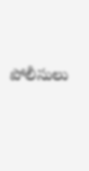పోలీసులు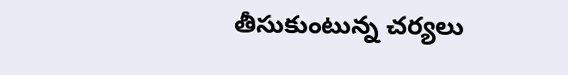తీసుకుంటున్న చర్యలు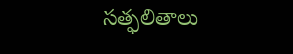సత్ఫలితాలు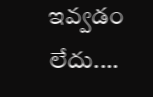ఇవ్వడం లేదు.…